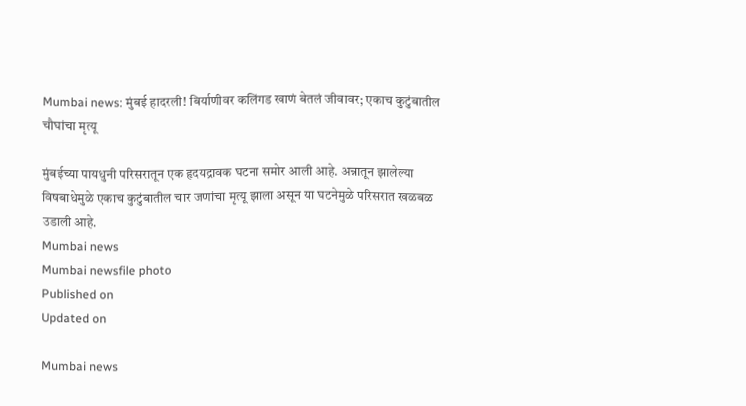Mumbai news: मुंबई हादरली! बिर्याणीवर कलिंगड खाणं बेतलं जीवावर; एकाच कुटुंबातील चौघांचा मृत्यू

मुंबईच्या पायधुनी परिसरातून एक हृदयद्रावक घटना समोर आली आहे. अन्नातून झालेल्या विषबाधेमुळे एकाच कुटुंबातील चार जणांचा मृत्यू झाला असून या घटनेमुळे परिसरात खळबळ उडाली आहे.
Mumbai news
Mumbai newsfile photo
Published on
Updated on

Mumbai news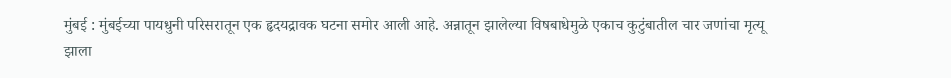मुंबई : मुंबईच्या पायधुनी परिसरातून एक हृदयद्रावक घटना समोर आली आहे. अन्नातून झालेल्या विषबाधेमुळे एकाच कुटुंबातील चार जणांचा मृत्यू झाला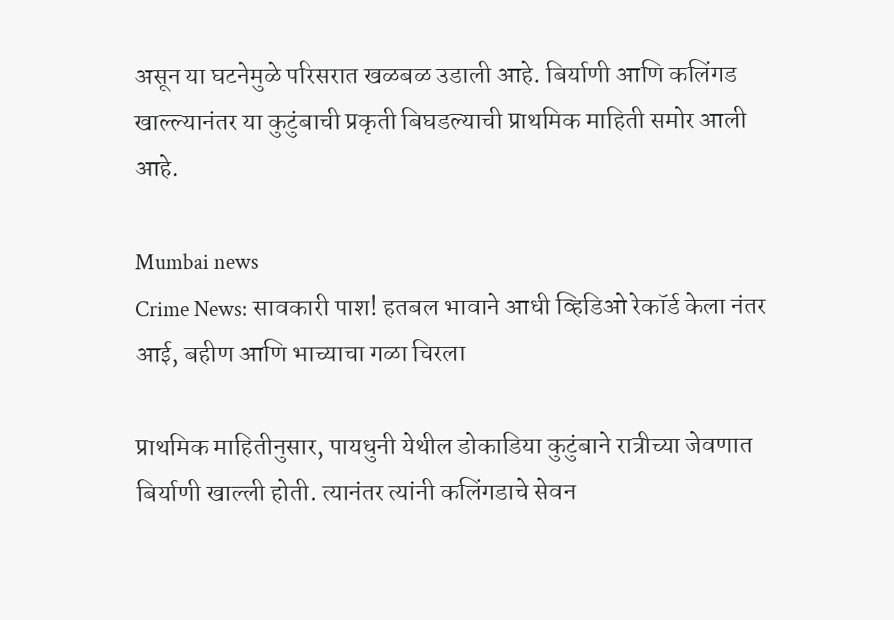असून या घटनेमुळे परिसरात खळबळ उडाली आहे. बिर्याणी आणि कलिंगड खाल्ल्यानंतर या कुटुंबाची प्रकृती बिघडल्याची प्राथमिक माहिती समोर आली आहे.

Mumbai news
Crime News: सावकारी पाश! हतबल भावाने आधी व्हिडिओ रेकॉर्ड केला नंतर आई, बहीण आणि भाच्याचा गळा चिरला

प्राथमिक माहितीनुसार, पायधुनी येथील डोकाडिया कुटुंबाने रात्रीच्या जेवणात बिर्याणी खाल्ली होती. त्यानंतर त्यांनी कलिंगडाचे सेवन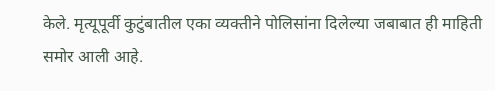केले. मृत्यूपूर्वी कुटुंबातील एका व्यक्तीने पोलिसांना दिलेल्या जबाबात ही माहिती समोर आली आहे.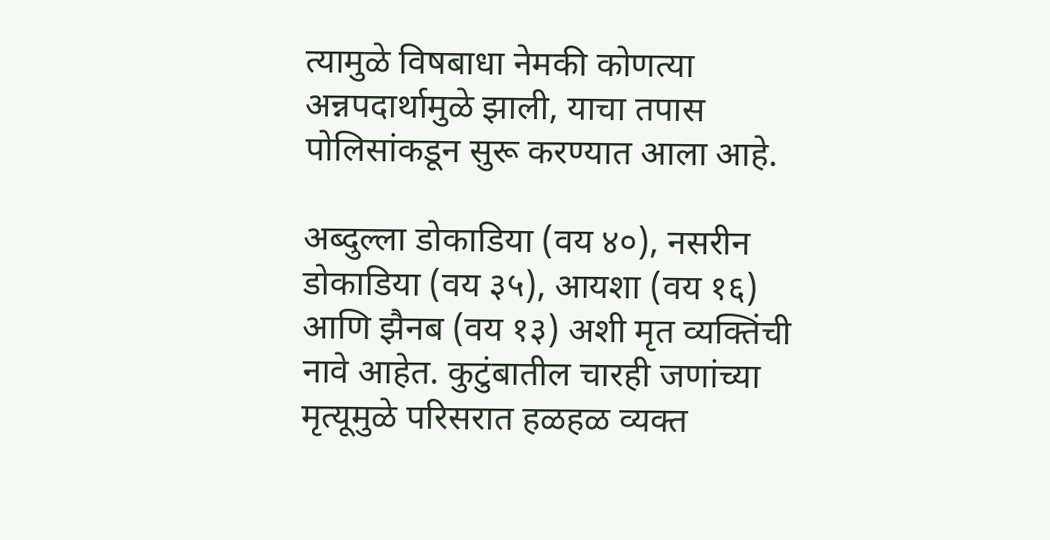त्यामुळे विषबाधा नेमकी कोणत्या अन्नपदार्थामुळे झाली, याचा तपास पोलिसांकडून सुरू करण्यात आला आहे.

अब्दुल्ला डोकाडिया (वय ४०), नसरीन डोकाडिया (वय ३५), आयशा (वय १६) आणि झैनब (वय १३) अशी मृत व्यक्तिंची नावे आहेत. कुटुंबातील चारही जणांच्या मृत्यूमुळे परिसरात हळहळ व्यक्त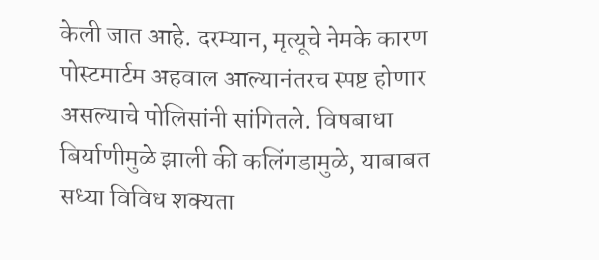केली जात आहे. दरम्यान, मृत्यूचे नेमके कारण पोस्टमार्टम अहवाल आल्यानंतरच स्पष्ट होणार असल्याचे पोलिसांनी सांगितले. विषबाधा बिर्याणीमुळे झाली की कलिंगडामुळे, याबाबत सध्या विविध शक्यता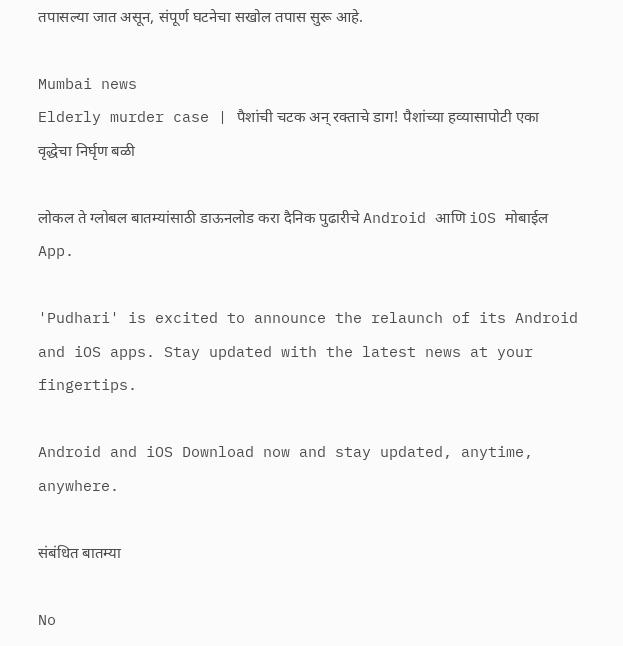तपासल्या जात असून, संपूर्ण घटनेचा सखोल तपास सुरू आहे.

Mumbai news
Elderly murder case | पैशांची चटक अन् रक्ताचे डाग! पैशांच्या हव्यासापोटी एका वृद्धेचा निर्घृण बळी

लोकल ते ग्लोबल बातम्यांसाठी डाऊनलोड करा दैनिक पुढारीचे Android आणि iOS मोबाईल App.

'Pudhari' is excited to announce the relaunch of its Android and iOS apps. Stay updated with the latest news at your fingertips.

Android and iOS Download now and stay updated, anytime, anywhere.

संबंधित बातम्या

No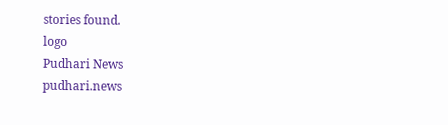stories found.
logo
Pudhari News
pudhari.news